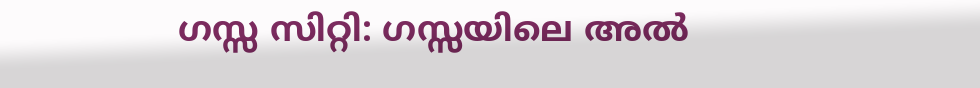ഗസ്സ സിറ്റി: ഗസ്സയിലെ അൽ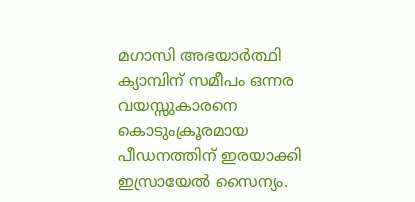മഗാസി അഭയാർത്ഥി ക്യാമ്പിന് സമീപം ഒന്നര വയസ്സുകാരനെ കൊടുംക്രൂരമായ പീഡനത്തിന് ഇരയാക്കി ഇസ്രായേൽ സൈന്യം.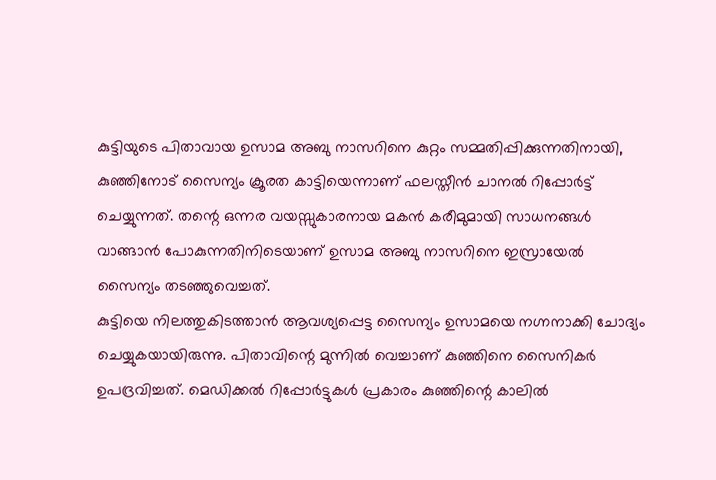കുട്ടിയുടെ പിതാവായ ഉസാമ അബു നാസറിനെ കുറ്റം സമ്മതിപ്പിക്കുന്നതിനായി, കുഞ്ഞിനോട് സൈന്യം ക്രൂരത കാട്ടിയെന്നാണ് ഫലസ്തീൻ ചാനൽ റിപ്പോർട്ട് ചെയ്യുന്നത്. തന്റെ ഒന്നര വയസ്സുകാരനായ മകൻ കരീമുമായി സാധനങ്ങൾ വാങ്ങാൻ പോകുന്നതിനിടെയാണ് ഉസാമ അബു നാസറിനെ ഇസ്രായേൽ സൈന്യം തടഞ്ഞുവെച്ചത്.
കുട്ടിയെ നിലത്തുകിടത്താൻ ആവശ്യപ്പെട്ട സൈന്യം ഉസാമയെ നഗ്നനാക്കി ചോദ്യം ചെയ്യുകയായിരുന്നു. പിതാവിന്റെ മുന്നിൽ വെച്ചാണ് കുഞ്ഞിനെ സൈനികർ ഉപദ്രവിച്ചത്. മെഡിക്കൽ റിപ്പോർട്ടുകൾ പ്രകാരം കുഞ്ഞിന്റെ കാലിൽ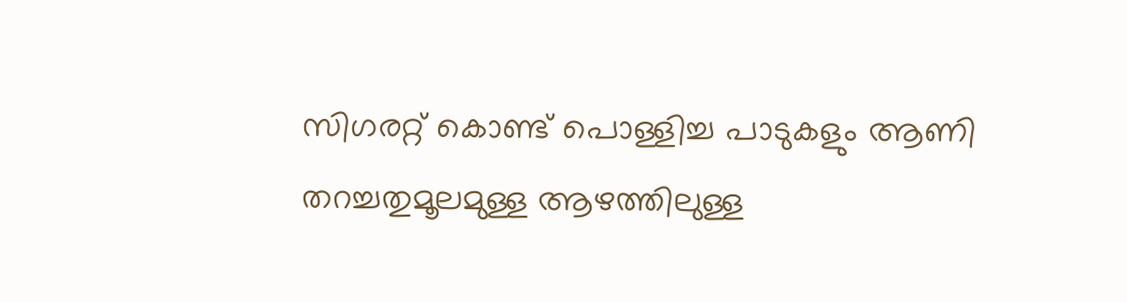സിഗരറ്റ് കൊണ്ട് പൊള്ളിച്ച പാടുകളും ആണി തറച്ചതുമൂലമുള്ള ആഴത്തിലുള്ള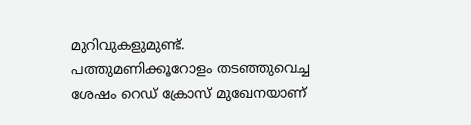മുറിവുകളുമുണ്ട്.
പത്തുമണിക്കൂറോളം തടഞ്ഞുവെച്ച ശേഷം റെഡ് ക്രോസ് മുഖേനയാണ്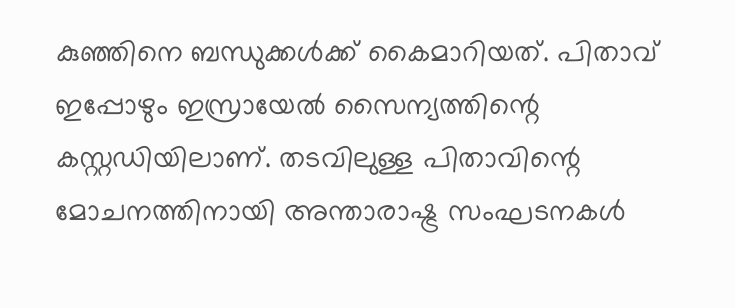കുഞ്ഞിനെ ബന്ധുക്കൾക്ക് കൈമാറിയത്. പിതാവ് ഇപ്പോഴും ഇസ്രായേൽ സൈന്യത്തിന്റെ കസ്റ്റഡിയിലാണ്. തടവിലുള്ള പിതാവിന്റെ മോചനത്തിനായി അന്താരാഷ്ട്ര സംഘടനകൾ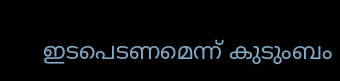ഇടപെടണമെന്ന് കുടുംബം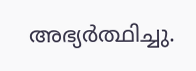അഭ്യർത്ഥിച്ചു.